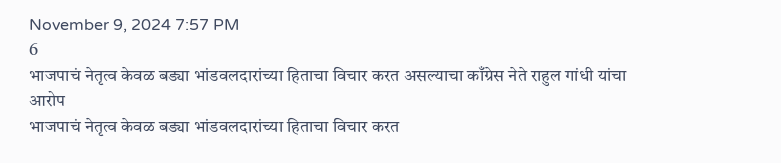November 9, 2024 7:57 PM
6
भाजपाचं नेतृत्व केवळ बड्या भांडवलदारांच्या हिताचा विचार करत असल्याचा काँग्रेस नेते राहुल गांधी यांचा आरोप
भाजपाचं नेतृत्व केवळ बड्या भांडवलदारांच्या हिताचा विचार करत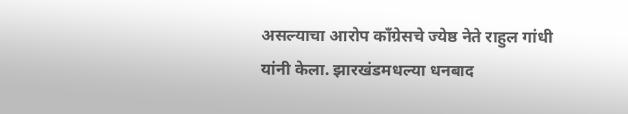असल्याचा आरोप काँग्रेसचे ज्येष्ठ नेते राहुल गांधी यांनी केला. झारखंडमधल्या धनबाद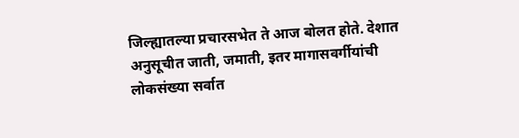जिल्ह्यातल्या प्रचारसभेत ते आज बोलत होते. देशात अनुसूचीत जाती, जमाती, इतर मागासवर्गीयांची लोकसंख्या सर्वात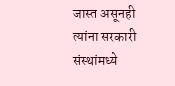जास्त असूनही त्यांना सरकारी संस्थांमध्ये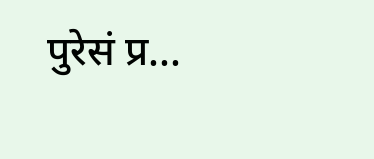पुरेसं प्र...